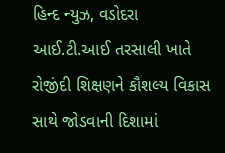હિન્દ ન્યુઝ, વડોદરા
આઈ.ટી.આઈ તરસાલી ખાતે રોજીંદી શિક્ષણને કૌશલ્ય વિકાસ સાથે જોડવાની દિશામાં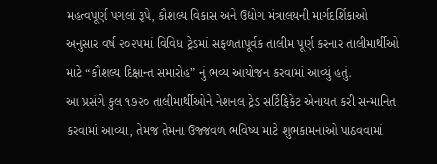મહત્વપૂર્ણ પગલાં રૂપે, કૌશલ્ય વિકાસ અને ઉદ્યોગ મંત્રાલયની માર્ગદર્શિકાઓ અનુસાર વર્ષ ૨૦૨૫માં વિવિધ ટ્રેડમાં સફળતાપૂર્વક તાલીમ પૂર્ણ કરનાર તાલીમાર્થીઓ માટે “કૌશલ્ય દિક્ષાન્ત સમારોહ” નું ભવ્ય આયોજન કરવામાં આવ્યું હતું.
આ પ્રસંગે કુલ ૧૭૨૦ તાલીમાર્થીઓને નેશનલ ટ્રેડ સર્ટિફિકેટ એનાયત કરી સન્માનિત કરવામાં આવ્યા, તેમજ તેમના ઉજ્જવળ ભવિષ્ય માટે શુભકામનાઓ પાઠવવામાં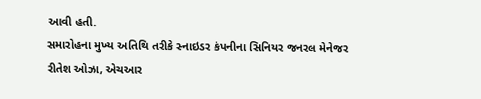આવી હતી.
સમારોહના મુખ્ય અતિથિ તરીકે સ્નાઇડર કંપનીના સિનિયર જનરલ મેનેજર રીતેશ ઓઝા, એચઆર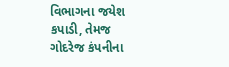વિભાગના જયેશ કપાડી, તેમજ ગોદરેજ કંપનીના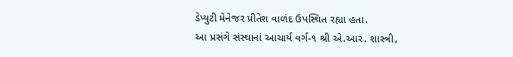ડેપ્યુટી મેનેજર પ્રીતેશ વાળંદ ઉપસ્થિત રહ્યા હતા.
આ પ્રસંગે સંસ્થાનાં આચાર્ય વર્ગ-૧ શ્રી એ.આર. શાસ્ત્રી,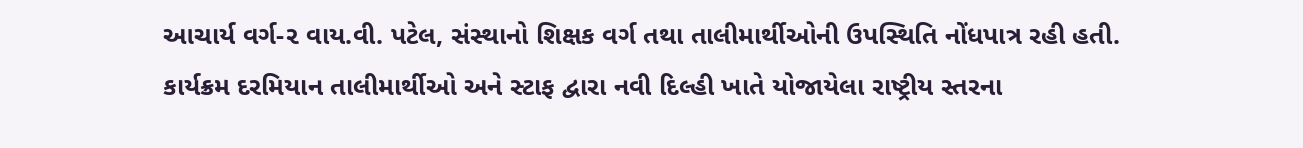આચાર્ય વર્ગ-૨ વાય.વી. પટેલ, સંસ્થાનો શિક્ષક વર્ગ તથા તાલીમાર્થીઓની ઉપસ્થિતિ નોંધપાત્ર રહી હતી.
કાર્યક્રમ દરમિયાન તાલીમાર્થીઓ અને સ્ટાફ દ્વારા નવી દિલ્હી ખાતે યોજાયેલા રાષ્ટ્રીય સ્તરના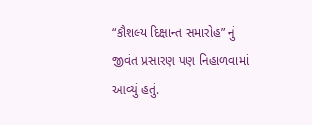“કૌશલ્ય દિક્ષાન્ત સમારોહ” નું જીવંત પ્રસારણ પણ નિહાળવામાં આવ્યું હતું.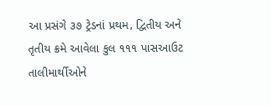આ પ્રસંગે ૩૭ ટ્રેડનાં પ્રથમ, દ્વિતીય અને તૃતીય ક્રમે આવેલા કુલ ૧૧૧ પાસઆઉટ તાલીમાર્થીઓને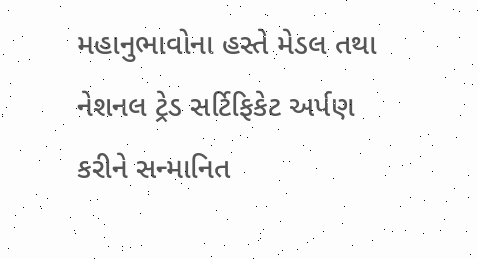મહાનુભાવોના હસ્તે મેડલ તથા નેશનલ ટ્રેડ સર્ટિફિકેટ અર્પણ કરીને સન્માનિત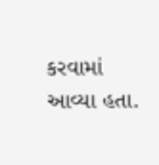કરવામાં આવ્યા હતા.